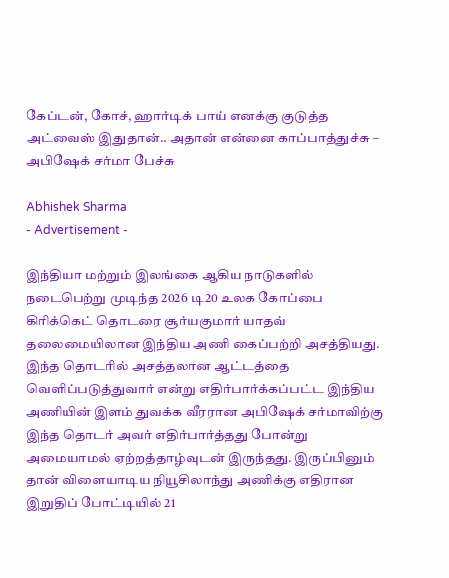கேப்டன், கோச், ஹார்டிக் பாய் எனக்கு குடுத்த அட்வைஸ் இதுதான்.. அதான் என்னை காப்பாத்துச்சு – அபிஷேக் சர்மா பேச்சு

Abhishek Sharma
- Advertisement -

இந்தியா மற்றும் இலங்கை ஆகிய நாடுகளில் நடைபெற்று முடிந்த 2026 டி20 உலக கோப்பை கிரிக்கெட் தொடரை சூர்யகுமார் யாதவ் தலைமையிலான இந்திய அணி கைப்பற்றி அசத்தியது. இந்த தொடரில் அசத்தலான ஆட்டத்தை வெளிப்படுத்துவார் என்று எதிர்பார்க்கப்பட்ட இந்திய அணியின் இளம் துவக்க வீரரான அபிஷேக் சர்மாவிற்கு இந்த தொடர் அவர் எதிர்பார்த்தது போன்று அமையாமல் ஏற்றத்தாழ்வுடன் இருந்தது. இருப்பினும் தான் விளையாடிய நியூசிலாந்து அணிக்கு எதிரான இறுதிப் போட்டியில் 21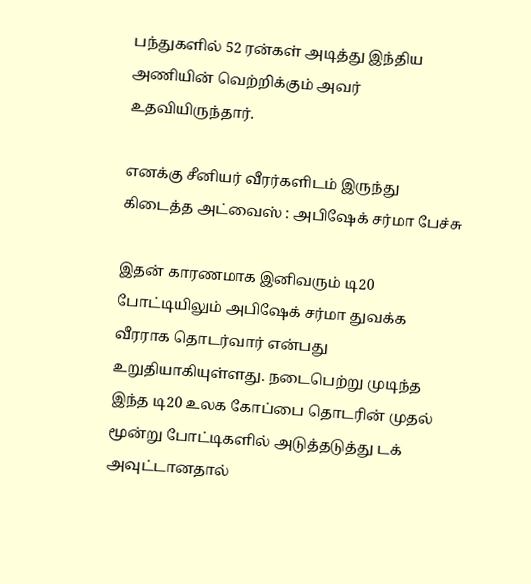பந்துகளில் 52 ரன்கள் அடித்து இந்திய அணியின் வெற்றிக்கும் அவர் உதவியிருந்தார்.

எனக்கு சீனியர் வீரர்களிடம் இருந்து கிடைத்த அட்வைஸ் : அபிஷேக் சர்மா பேச்சு

இதன் காரணமாக இனிவரும் டி20 போட்டியிலும் அபிஷேக் சர்மா துவக்க வீரராக தொடர்வார் என்பது உறுதியாகியுள்ளது. நடைபெற்று முடிந்த இந்த டி20 உலக கோப்பை தொடரின் முதல் மூன்று போட்டிகளில் அடுத்தடுத்து டக் அவுட்டானதால்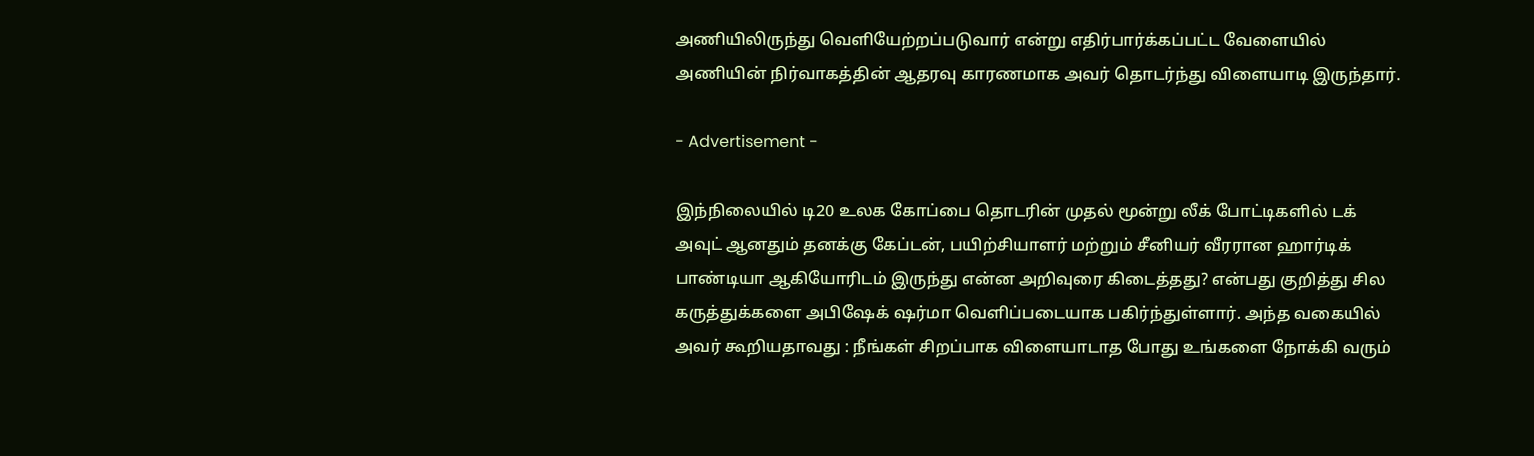அணியிலிருந்து வெளியேற்றப்படுவார் என்று எதிர்பார்க்கப்பட்ட வேளையில் அணியின் நிர்வாகத்தின் ஆதரவு காரணமாக அவர் தொடர்ந்து விளையாடி இருந்தார்.

- Advertisement -

இந்நிலையில் டி20 உலக கோப்பை தொடரின் முதல் மூன்று லீக் போட்டிகளில் டக் அவுட் ஆனதும் தனக்கு கேப்டன், பயிற்சியாளர் மற்றும் சீனியர் வீரரான ஹார்டிக் பாண்டியா ஆகியோரிடம் இருந்து என்ன அறிவுரை கிடைத்தது? என்பது குறித்து சில கருத்துக்களை அபிஷேக் ஷர்மா வெளிப்படையாக பகிர்ந்துள்ளார். அந்த வகையில் அவர் கூறியதாவது : நீங்கள் சிறப்பாக விளையாடாத போது உங்களை நோக்கி வரும்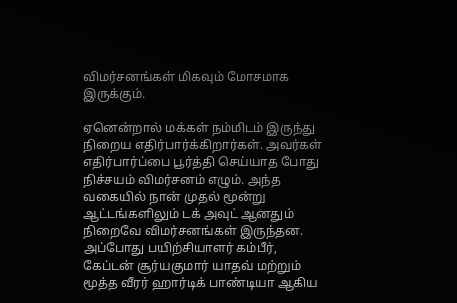விமர்சனங்கள் மிகவும் மோசமாக இருக்கும்.

ஏனென்றால் மக்கள் நம்மிடம் இருந்து நிறைய எதிர்பார்க்கிறார்கள். அவர்கள் எதிர்பார்ப்பை பூர்த்தி செய்யாத போது நிச்சயம் விமர்சனம் எழும். அந்த வகையில் நான் முதல் மூன்று ஆட்டங்களிலும் டக் அவுட் ஆனதும் நிறைவே விமர்சனங்கள் இருந்தன. அப்போது பயிற்சியாளர் கம்பீர், கேப்டன் சூர்யகுமார் யாதவ் மற்றும் மூத்த வீரர் ஹார்டிக் பாண்டியா ஆகிய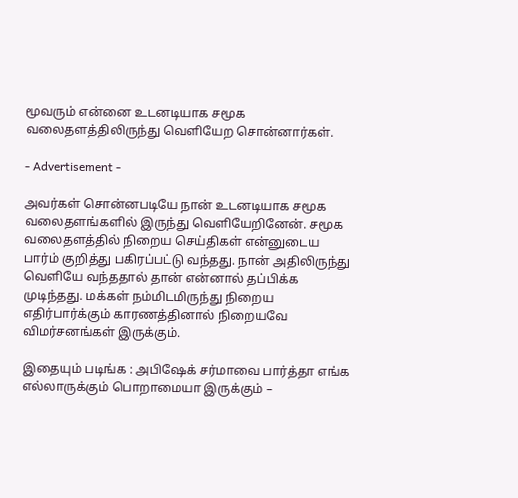மூவரும் என்னை உடனடியாக சமூக வலைதளத்திலிருந்து வெளியேற சொன்னார்கள்.

- Advertisement -

அவர்கள் சொன்னபடியே நான் உடனடியாக சமூக வலைதளங்களில் இருந்து வெளியேறினேன். சமூக வலைதளத்தில் நிறைய செய்திகள் என்னுடைய பார்ம் குறித்து பகிரப்பட்டு வந்தது. நான் அதிலிருந்து வெளியே வந்ததால் தான் என்னால் தப்பிக்க முடிந்தது. மக்கள் நம்மிடமிருந்து நிறைய எதிர்பார்க்கும் காரணத்தினால் நிறையவே விமர்சனங்கள் இருக்கும்.

இதையும் படிங்க : அபிஷேக் சர்மாவை பார்த்தா எங்க எல்லாருக்கும் பொறாமையா இருக்கும் –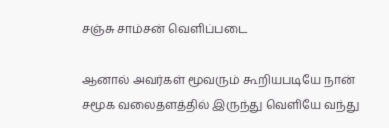சஞ்சு சாம்சன் வெளிப்படை

ஆனால் அவர்கள் மூவரும் கூறியபடியே நான் சமூக வலைதளத்தில் இருந்து வெளியே வந்து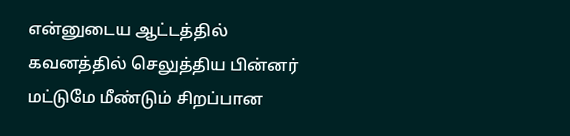என்னுடைய ஆட்டத்தில் கவனத்தில் செலுத்திய பின்னர் மட்டுமே மீண்டும் சிறப்பான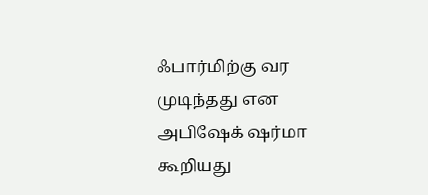ஃபார்மிற்கு வர முடிந்தது என அபிஷேக் ஷர்மா கூறியது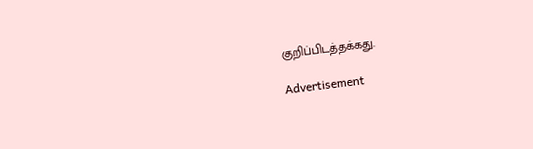குறிப்பிடத்தக்கது.

Advertisement